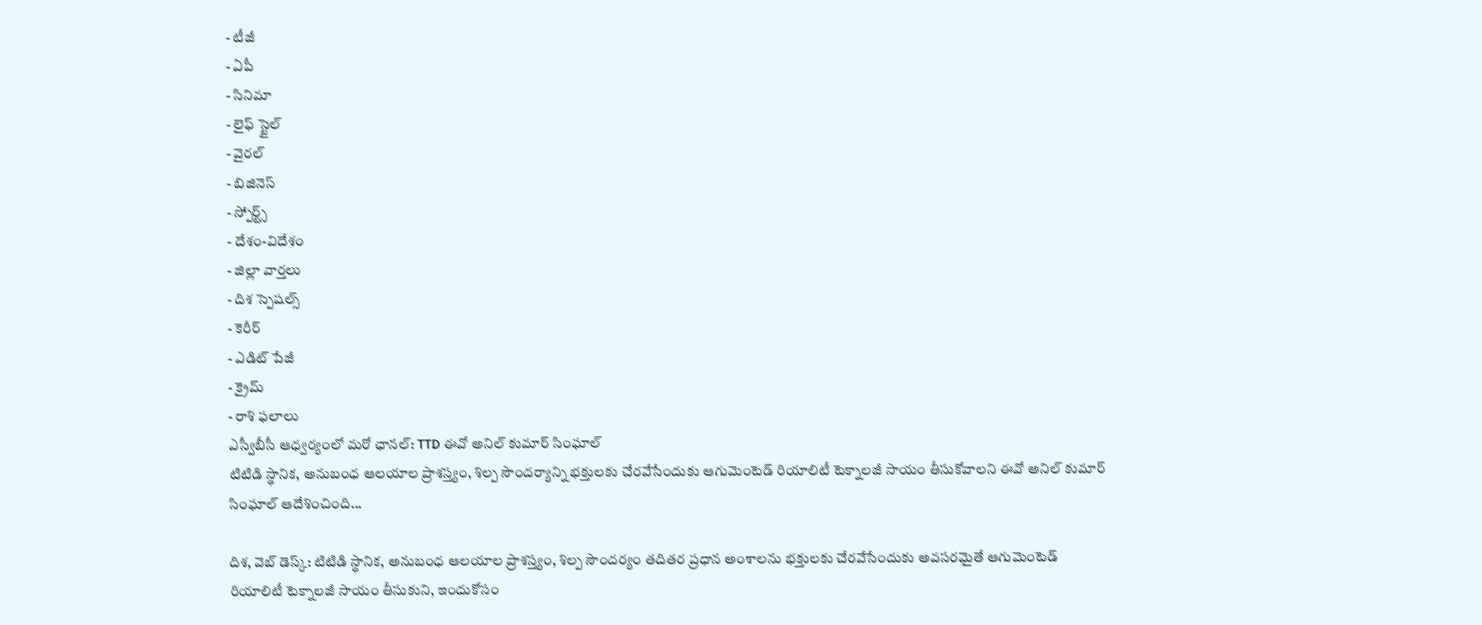- టీజీ
- ఏపీ
- సినిమా
- లైఫ్ స్టైల్
- వైరల్
- బిజినెస్
- స్పోర్ట్స్
- దేశం-విదేశం
- జిల్లా వార్తలు
- దిశ స్పెషల్స్
- కెరీర్
- ఎడిట్ పేజీ
- క్రైమ్
- రాశి ఫలాలు
ఎస్వీబీసీ ఆధ్వర్యంలో మరో ఛానల్: TTD ఈవో అనిల్ కుమార్ సింఘాల్
టిటిడి స్థానిక, అనుబంధ ఆలయాల ప్రాశస్త్యం, శిల్ప సౌందర్యాన్ని భక్తులకు చేరవేసేందుకు ఆగుమెంటెడ్ రియాలిటీ టెక్నాలజీ సాయం తీసుకోవాలని ఈవో అనిల్ కుమార్ సింఘాల్ ఆదేశించింది...

దిశ, వెబ్ డెస్క్: టిటిడి స్థానిక, అనుబంధ ఆలయాల ప్రాశస్త్యం, శిల్ప సౌందర్యం తదితర ప్రధాన అంశాలను భక్తులకు చేరవేసేందుకు అవసరమైతే ఆగుమెంటెడ్ రియాలిటీ టెక్నాలజీ సాయం తీసుకుని, ఇందుకోసం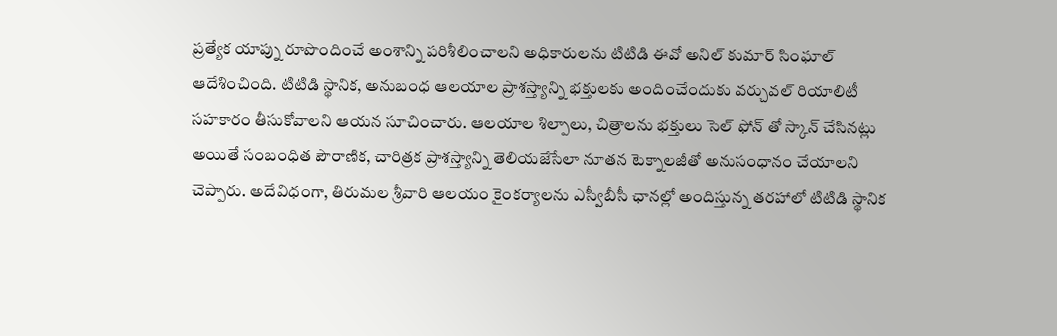ప్రత్యేక యాప్ను రూపొందించే అంశాన్ని పరిశీలించాలని అధికారులను టిటిడి ఈవో అనిల్ కుమార్ సింఘాల్ ఆదేశించింది. టిటిడి స్థానిక, అనుబంధ ఆలయాల ప్రాశస్త్యాన్ని భక్తులకు అందించేందుకు వర్చువల్ రియాలిటీ సహకారం తీసుకోవాలని ఆయన సూచించారు. ఆలయాల శిల్పాలు, చిత్రాలను భక్తులు సెల్ ఫోన్ తో స్కాన్ చేసినట్లు అయితే సంబంధిత పౌరాణిక, చారిత్రక ప్రాశస్త్యాన్ని తెలియజేసేలా నూతన టెక్నాలజీతో అనుసంధానం చేయాలని చెప్పారు. అదేవిధంగా, తిరుమల శ్రీవారి ఆలయం కైంకర్యాలను ఎస్వీబీసీ ఛానల్లో అందిస్తున్న తరహాలో టిటిడి స్థానిక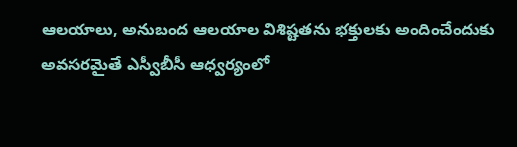ఆలయాలు, అనుబంద ఆలయాల విశిష్టతను భక్తులకు అందించేందుకు అవసరమైతే ఎస్వీబీసీ ఆధ్వర్యంలో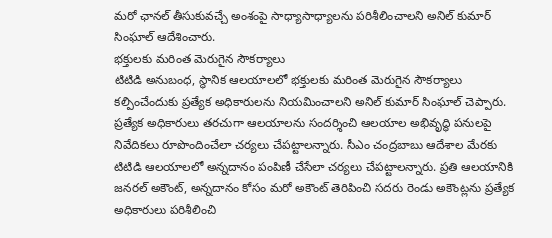మరో ఛానల్ తీసుకువచ్చే అంశంపై సాధ్యాసాధ్యాలను పరిశీలించాలని అనిల్ కుమార్ సింఘాల్ ఆదేశించారు.
భక్తులకు మరింత మెరుగైన సౌకర్యాలు
టిటిడి అనుబంధ, స్థానిక ఆలయాలలో భక్తులకు మరింత మెరుగైన సౌకర్యాలు కల్పించేందుకు ప్రత్యేక అధికారులను నియమించాలని అనిల్ కుమార్ సింఘాల్ చెప్పారు. ప్రత్యేక అధికారులు తరచుగా ఆలయాలను సందర్శించి ఆలయాల అభివృద్ధి పనులపై నివేదికలు రూపొందించేలా చర్యలు చేపట్టాలన్నారు. సీఎం చంద్రబాబు ఆదేశాల మేరకు టిటిడి ఆలయాలలో అన్నదానం పంపిణీ చేసేలా చర్యలు చేపట్టాలన్నారు. ప్రతి ఆలయానికి జనరల్ అకౌంట్, అన్నదానం కోసం మరో అకౌంట్ తెరిపించి సదరు రెండు అకౌంట్లను ప్రత్యేక అధికారులు పరిశీలించి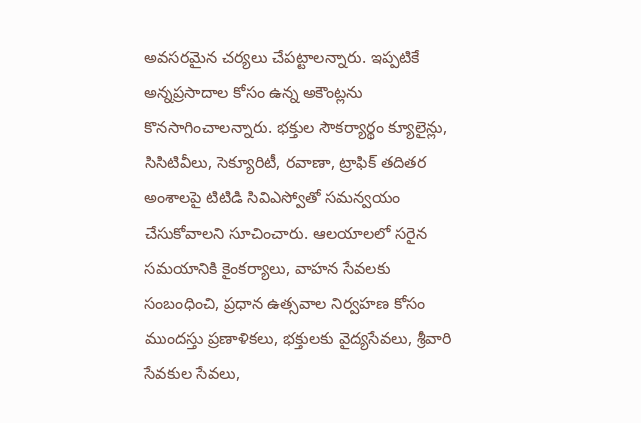అవసరమైన చర్యలు చేపట్టాలన్నారు. ఇప్పటికే అన్నప్రసాదాల కోసం ఉన్న అకౌంట్లను కొనసాగించాలన్నారు. భక్తుల సౌకర్యార్థం క్యూలైన్లు, సిసిటివీలు, సెక్యూరిటీ, రవాణా, ట్రాఫిక్ తదితర అంశాలపై టిటిడి సివిఎస్వోతో సమన్వయం చేసుకోవాలని సూచించారు. ఆలయాలలో సరైన సమయానికి కైంకర్యాలు, వాహన సేవలకు సంబంధించి, ప్రధాన ఉత్సవాల నిర్వహణ కోసం ముందస్తు ప్రణాళికలు, భక్తులకు వైద్యసేవలు, శ్రీవారి సేవకుల సేవలు,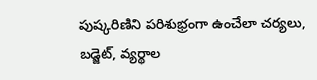పుష్కరిణిని పరిశుభ్రంగా ఉంచేలా చర్యలు, బడ్జెట్, వ్యర్థాల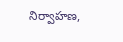నిర్వాహణ,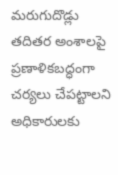మరుగుదొడ్లు తదితర అంశాలపై ప్రణాళికబద్ధంగా చర్యలు చేపట్టాలని అధికారులకు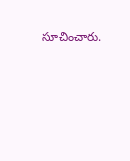సూచించారు.